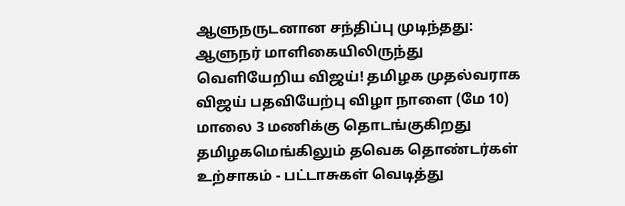ஆளுநருடனான சந்திப்பு முடிந்தது: ஆளுநர் மாளிகையிலிருந்து வெளியேறிய விஜய்! தமிழக முதல்வராக விஜய் பதவியேற்பு விழா நாளை (மே 10) மாலை 3 மணிக்கு தொடங்குகிறது தமிழகமெங்கிலும் தவெக தொண்டர்கள் உற்சாகம் - பட்டாசுகள் வெடித்து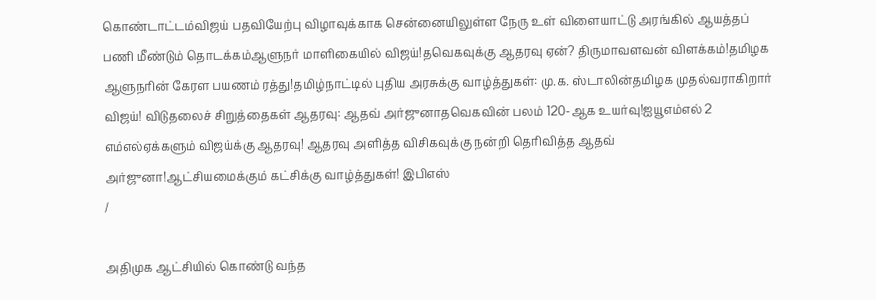கொண்டாட்டம்விஜய் பதவியேற்பு விழாவுக்காக சென்னையிலுள்ள நேரு உள் விளையாட்டு அரங்கில் ஆயத்தப் பணி மீண்டும் தொடக்கம்ஆளுநர் மாளிகையில் விஜய்!தவெகவுக்கு ஆதரவு ஏன்? திருமாவளவன் விளக்கம்!தமிழக ஆளுநரின் கேரள பயணம் ரத்து!தமிழ்நாட்டில் புதிய அரசுக்கு வாழ்த்துகள்: மு.க. ஸ்டாலின்தமிழக முதல்வராகிறார் விஜய்! விடுதலைச் சிறுத்தைகள் ஆதரவு: ஆதவ் அர்ஜுனாதவெகவின் பலம் 120-ஆக உயர்வு!ஐயூஎம்எல் 2 எம்எல்ஏக்களும் விஜய்க்கு ஆதரவு! ஆதரவு அளித்த விசிகவுக்கு நன்றி தெரிவித்த ஆதவ் அர்ஜுனா!ஆட்சியமைக்கும் கட்சிக்கு வாழ்த்துகள்! இபிஎஸ்
/

அதிமுக ஆட்சியில் கொண்டு வந்த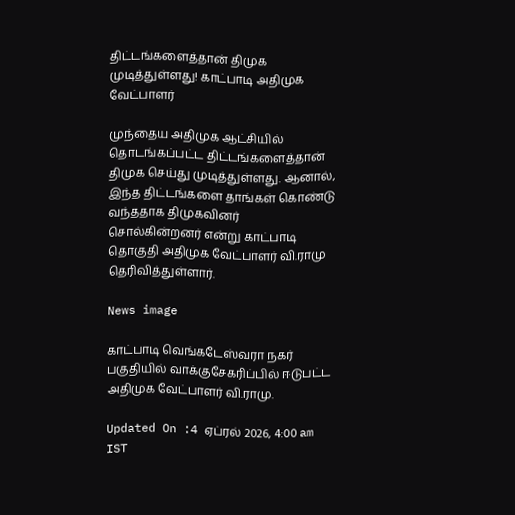திட்டங்களைத்தான் திமுக முடித்துள்ளது! காட்பாடி அதிமுக வேட்பாளர்

முந்தைய அதிமுக ஆட்சியில் தொடங்கப்பட்ட திட்டங்களைத்தான் திமுக செய்து முடித்துள்ளது. ஆனால், இந்த திட்டங்களை தாங்கள் கொண்டு வந்ததாக திமுகவினர் சொல்கின்றனர் என்று காட்பாடி தொகுதி அதிமுக வேட்பாளர் வி.ராமு தெரிவித்துள்ளார்.

News image

காட்பாடி வெங்கடேஸ்வரா நகர் பகுதியில் வாக்குசேகரிப்பில் ஈடுபட்ட அதிமுக வேட்பாளர் வி.ராமு.

Updated On :4 ஏப்ரல் 2026, 4:00 am IST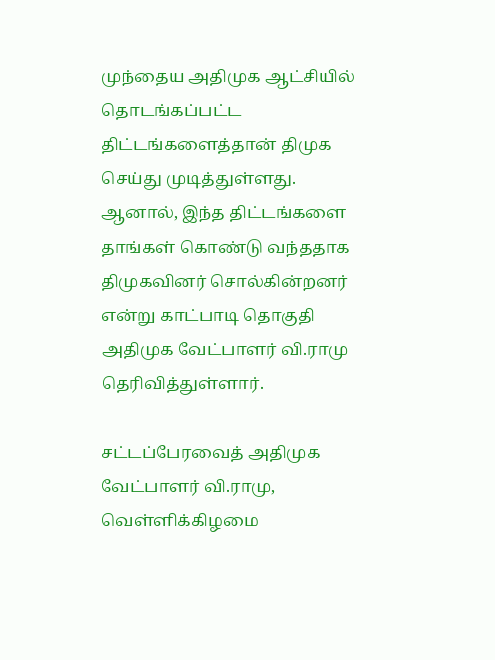முந்தைய அதிமுக ஆட்சியில் தொடங்கப்பட்ட திட்டங்களைத்தான் திமுக செய்து முடித்துள்ளது. ஆனால், இந்த திட்டங்களை தாங்கள் கொண்டு வந்ததாக திமுகவினர் சொல்கின்றனர் என்று காட்பாடி தொகுதி அதிமுக வேட்பாளர் வி.ராமு தெரிவித்துள்ளார்.

சட்டப்பேரவைத் அதிமுக வேட்பாளர் வி.ராமு, வெள்ளிக்கிழமை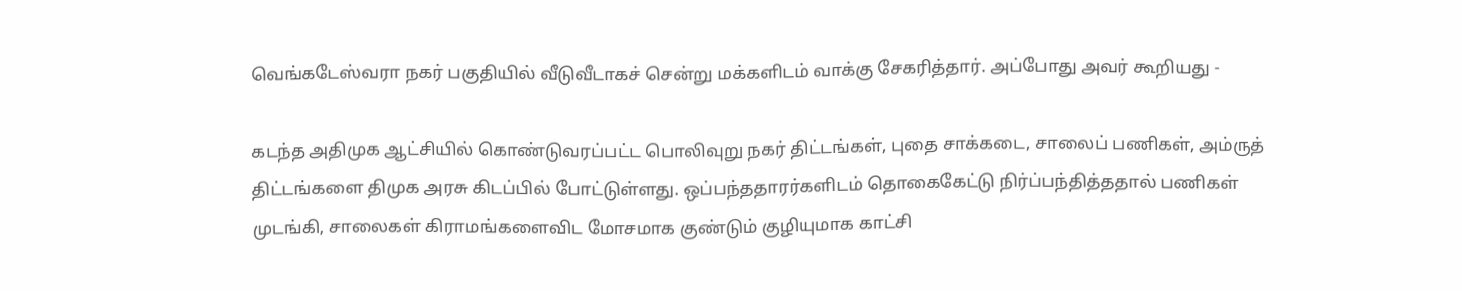வெங்கடேஸ்வரா நகர் பகுதியில் வீடுவீடாகச் சென்று மக்களிடம் வாக்கு சேகரித்தார். அப்போது அவர் கூறியது -

கடந்த அதிமுக ஆட்சியில் கொண்டுவரப்பட்ட பொலிவுறு நகர் திட்டங்கள், புதை சாக்கடை, சாலைப் பணிகள், அம்ருத் திட்டங்களை திமுக அரசு கிடப்பில் போட்டுள்ளது. ஒப்பந்ததாரர்களிடம் தொகைகேட்டு நிர்ப்பந்தித்ததால் பணிகள் முடங்கி, சாலைகள் கிராமங்களைவிட மோசமாக குண்டும் குழியுமாக காட்சி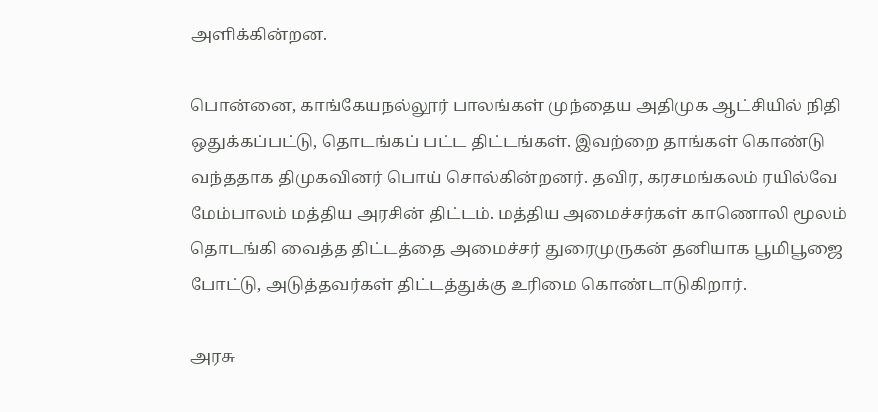அளிக்கின்றன.

பொன்னை, காங்கேயநல்லூர் பாலங்கள் முந்தைய அதிமுக ஆட்சியில் நிதி ஒதுக்கப்பட்டு, தொடங்கப் பட்ட திட்டங்கள். இவற்றை தாங்கள் கொண்டு வந்ததாக திமுகவினர் பொய் சொல்கின்றனர். தவிர, கரசமங்கலம் ரயில்வே மேம்பாலம் மத்திய அரசின் திட்டம். மத்திய அமைச்சர்கள் காணொலி மூலம் தொடங்கி வைத்த திட்டத்தை அமைச்சர் துரைமுருகன் தனியாக பூமிபூஜை போட்டு, அடுத்தவர்கள் திட்டத்துக்கு உரிமை கொண்டாடுகிறார்.

அரசு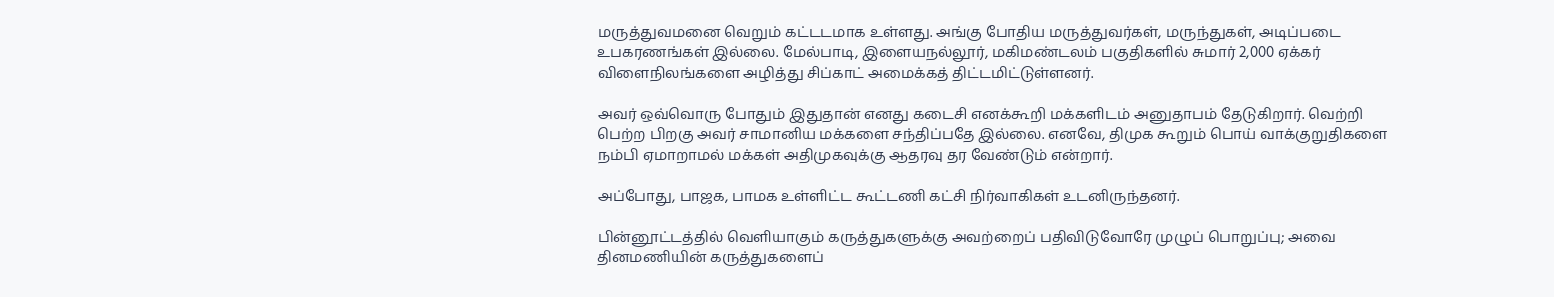மருத்துவமனை வெறும் கட்டடமாக உள்ளது. அங்கு போதிய மருத்துவர்கள், மருந்துகள், அடிப்படை உபகரணங்கள் இல்லை. மேல்பாடி, இளையநல்லூர், மகிமண்டலம் பகுதிகளில் சுமார் 2,000 ஏக்கர் விளைநிலங்களை அழித்து சிப்காட் அமைக்கத் திட்டமிட்டுள்ளனர்.

அவர் ஒவ்வொரு போதும் இதுதான் எனது கடைசி எனக்கூறி மக்களிடம் அனுதாபம் தேடுகிறார். வெற்றி பெற்ற பிறகு அவர் சாமானிய மக்களை சந்திப்பதே இல்லை. எனவே, திமுக கூறும் பொய் வாக்குறுதிகளை நம்பி ஏமாறாமல் மக்கள் அதிமுகவுக்கு ஆதரவு தர வேண்டும் என்றார்.

அப்போது, பாஜக, பாமக உள்ளிட்ட கூட்டணி கட்சி நிர்வாகிகள் உடனிருந்தனர்.

பின்னூட்டத்தில் வெளியாகும் கருத்துகளுக்கு அவற்றைப் பதிவிடுவோரே முழுப் பொறுப்பு; அவை தினமணியின் கருத்துகளைப்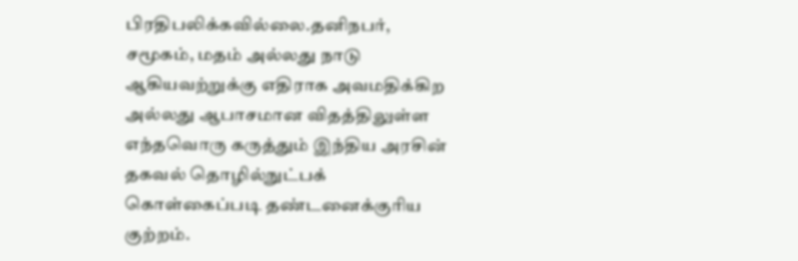பிரதிபலிக்கவில்லை.தனிநபர், சமூகம், மதம் அல்லது நாடு ஆகியவற்றுக்கு எதிராக அவமதிக்கிற அல்லது ஆபாசமான விதத்திலுள்ள எந்தவொரு கருத்தும் இந்திய அரசின் தகவல் தொழில்நுட்பக் கொள்கைப்படி தண்டனைக்குரிய குற்றம்.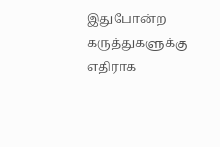இதுபோன்ற கருத்துகளுக்கு எதிராக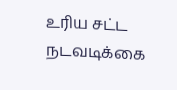உரிய சட்ட நடவடிக்கை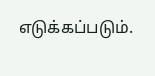எடுக்கப்படும்.